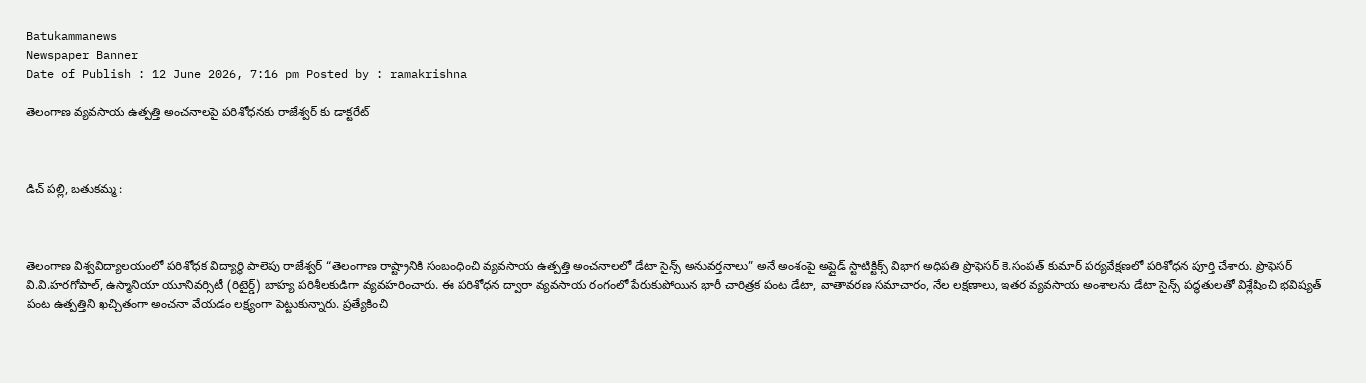Batukammanews
Newspaper Banner
Date of Publish : 12 June 2026, 7:16 pm Posted by : ramakrishna

తెలంగాణ వ్యవసాయ ఉత్పత్తి అంచనాలపై పరిశోధనకు రాజేశ్వర్ కు డాక్టరేట్



డిచ్ పల్లి, బతుకమ్మ :



తెలంగాణ విశ్వవిద్యాలయంలో పరిశోధక విద్యార్థి పాలెపు రాజేశ్వర్ “తెలంగాణ రాష్ట్రానికి సంబంధించి వ్యవసాయ ఉత్పత్తి అంచనాలలో డేటా సైన్స్ అనువర్తనాలు” అనే అంశంపై అప్లైడ్ స్టాటిక్టిక్స్ విభాగ అధిపతి ప్రొఫెసర్ కె.సంపత్ కుమార్ పర్యవేక్షణలో పరిశోధన పూర్తి చేశారు. ప్రొఫెసర్ వి.వి.హరగోపాల్, ఉస్మానియా యూనివర్సిటీ (రిటైర్డ్) బాహ్య పరిశీలకుడిగా వ్యవహరించారు. ఈ పరిశోధన ద్వారా వ్యవసాయ రంగంలో పేరుకుపోయిన భారీ చారిత్రక పంట డేటా, వాతావరణ సమాచారం, నేల లక్షణాలు, ఇతర వ్యవసాయ అంశాలను డేటా సైన్స్ పద్ధతులతో విశ్లేషించి భవిష్యత్ పంట ఉత్పత్తిని ఖచ్చితంగా అంచనా వేయడం లక్ష్యంగా పెట్టుకున్నారు. ప్రత్యేకించి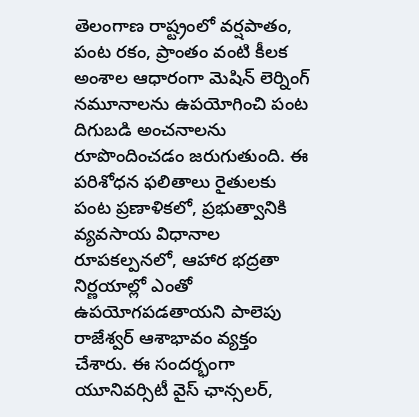తెలంగాణ రాష్ట్రంలో వర్షపాతం, పంట రకం, ప్రాంతం వంటి కీలక అంశాల ఆధారంగా మెషిన్ లెర్నింగ్ నమూనాలను ఉపయోగించి పంట దిగుబడి అంచనాలను రూపొందించడం జరుగుతుంది. ఈ పరిశోధన ఫలితాలు రైతులకు పంట ప్రణాళికలో, ప్రభుత్వానికి వ్యవసాయ విధానాల రూపకల్పనలో, ఆహార భద్రతా నిర్ణయాల్లో ఎంతో ఉపయోగపడతాయని పాలెపు రాజేశ్వర్ ఆశాభావం వ్యక్తం చేశారు. ఈ సందర్భంగా యూనివర్సిటీ వైస్ ఛాన్సలర్,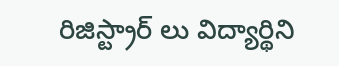రిజిస్ట్రార్ లు విద్యార్థిని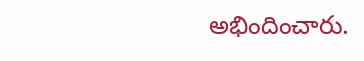అభిందించారు.